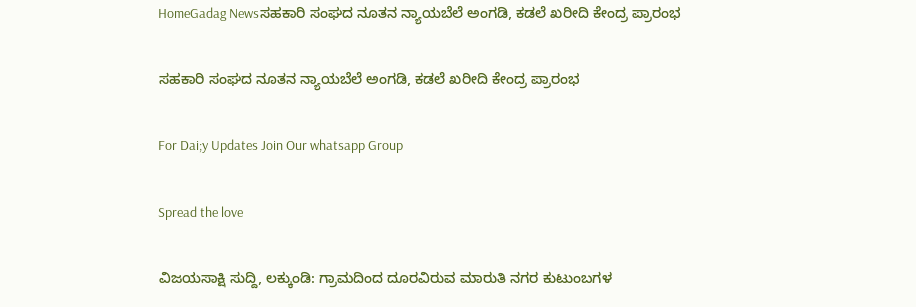HomeGadag Newsಸಹಕಾರಿ ಸಂಘದ ನೂತನ ನ್ಯಾಯಬೆಲೆ ಅಂಗಡಿ, ಕಡಲೆ ಖರೀದಿ ಕೇಂದ್ರ ಪ್ರಾರಂಭ

ಸಹಕಾರಿ ಸಂಘದ ನೂತನ ನ್ಯಾಯಬೆಲೆ ಅಂಗಡಿ, ಕಡಲೆ ಖರೀದಿ ಕೇಂದ್ರ ಪ್ರಾರಂಭ

For Dai;y Updates Join Our whatsapp Group

Spread the love

ವಿಜಯಸಾಕ್ಷಿ ಸುದ್ದಿ, ಲಕ್ಕುಂಡಿ: ಗ್ರಾಮದಿಂದ ದೂರವಿರುವ ಮಾರುತಿ ನಗರ ಕುಟುಂಬಗಳ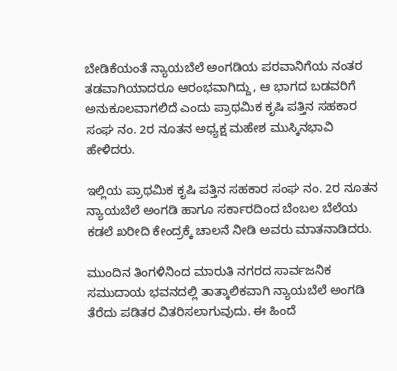ಬೇಡಿಕೆಯಂತೆ ನ್ಯಾಯಬೆಲೆ ಅಂಗಡಿಯ ಪರವಾನಿಗೆಯ ನಂತರ ತಡವಾಗಿಯಾದರೂ ಆರಂಭವಾಗಿದ್ದು, ಆ ಭಾಗದ ಬಡವರಿಗೆ ಅನುಕೂಲವಾಗಲಿದೆ ಎಂದು ಪ್ರಾಥಮಿಕ ಕೃಷಿ ಪತ್ತಿನ ಸಹಕಾರ ಸಂಘ ನಂ. 2ರ ನೂತನ ಅಧ್ಯಕ್ಷ ಮಹೇಶ ಮುಸ್ಕಿನಭಾವಿ ಹೇಳಿದರು.

ಇಲ್ಲಿಯ ಪ್ರಾಥಮಿಕ ಕೃಷಿ ಪತ್ತಿನ ಸಹಕಾರ ಸಂಘ ನಂ. 2ರ ನೂತನ ನ್ಯಾಯಬೆಲೆ ಅಂಗಡಿ ಹಾಗೂ ಸರ್ಕಾರದಿಂದ ಬೆಂಬಲ ಬೆಲೆಯ ಕಡಲೆ ಖರೀದಿ ಕೇಂದ್ರಕ್ಕೆ ಚಾಲನೆ ನೀಡಿ ಅವರು ಮಾತನಾಡಿದರು.

ಮುಂದಿನ ತಿಂಗಳಿನಿಂದ ಮಾರುತಿ ನಗರದ ಸಾರ್ವಜನಿಕ ಸಮುದಾಯ ಭವನದಲ್ಲಿ ತಾತ್ಕಾಲಿಕವಾಗಿ ನ್ಯಾಯಬೆಲೆ ಅಂಗಡಿ ತೆರೆದು ಪಡಿತರ ವಿತರಿಸಲಾಗುವುದು. ಈ ಹಿಂದೆ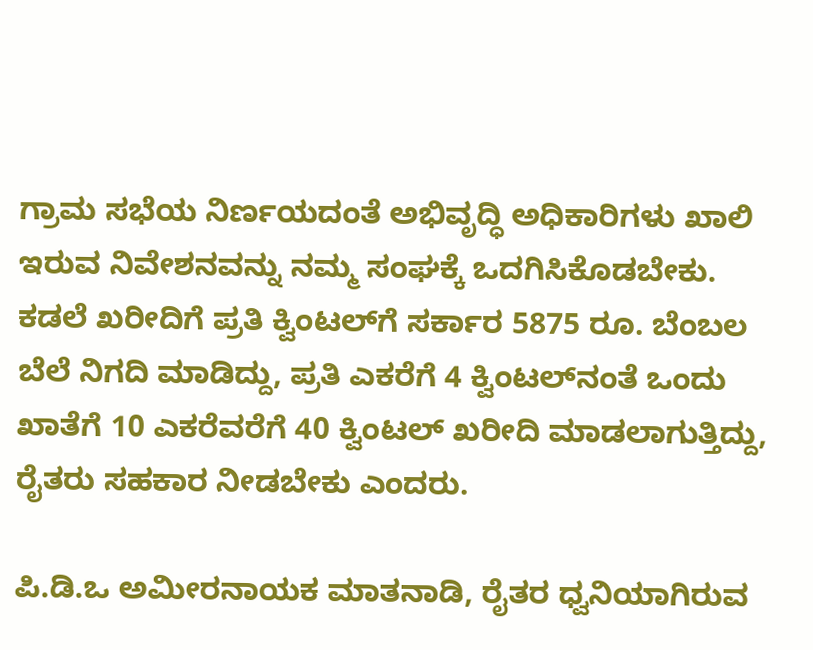ಗ್ರಾಮ ಸಭೆಯ ನಿರ್ಣಯದಂತೆ ಅಭಿವೃದ್ಧಿ ಅಧಿಕಾರಿಗಳು ಖಾಲಿ ಇರುವ ನಿವೇಶನವನ್ನು ನಮ್ಮ ಸಂಘಕ್ಕೆ ಒದಗಿಸಿಕೊಡಬೇಕು. ಕಡಲೆ ಖರೀದಿಗೆ ಪ್ರತಿ ಕ್ವಿಂಟಲ್‌ಗೆ ಸರ್ಕಾರ 5875 ರೂ. ಬೆಂಬಲ ಬೆಲೆ ನಿಗದಿ ಮಾಡಿದ್ದು, ಪ್ರತಿ ಎಕರೆಗೆ 4 ಕ್ವಿಂಟಲ್‌ನಂತೆ ಒಂದು ಖಾತೆಗೆ 10 ಎಕರೆವರೆಗೆ 40 ಕ್ವಿಂಟಲ್ ಖರೀದಿ ಮಾಡಲಾಗುತ್ತಿದ್ದು, ರೈತರು ಸಹಕಾರ ನೀಡಬೇಕು ಎಂದರು.

ಪಿ.ಡಿ.ಒ ಅಮೀರನಾಯಕ ಮಾತನಾಡಿ, ರೈತರ ಧ್ವನಿಯಾಗಿರುವ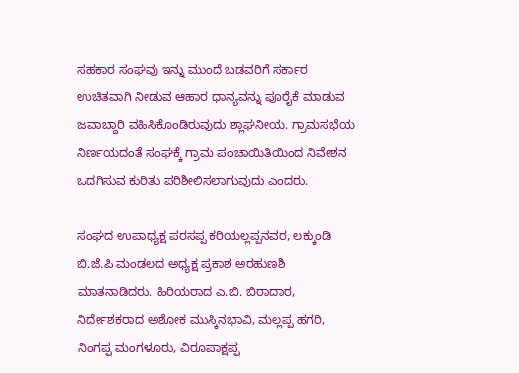ಸಹಕಾರ ಸಂಘವು ಇನ್ನು ಮುಂದೆ ಬಡವರಿಗೆ ಸರ್ಕಾರ ಉಚಿತವಾಗಿ ನೀಡುವ ಆಹಾರ ಧಾನ್ಯವನ್ನು ಪೂರೈಕೆ ಮಾಡುವ ಜವಾಬ್ದಾರಿ ವಹಿಸಿಕೊಂಡಿರುವುದು ಶ್ಲಾಘನೀಯ. ಗ್ರಾಮಸಭೆಯ ನಿರ್ಣಯದಂತೆ ಸಂಘಕ್ಕೆ ಗ್ರಾಮ ಪಂಚಾಯಿತಿಯಿಂದ ನಿವೇಶನ ಒದಗಿಸುವ ಕುರಿತು ಪರಿಶೀಲಿಸಲಾಗುವುದು ಎಂದರು.

ಸಂಘದ ಉಪಾಧ್ಯಕ್ಷ ಪರಸಪ್ಪ ಕರಿಯಲ್ಲಪ್ಪನವರ, ಲಕ್ಕುಂಡಿ ಬಿ.ಜೆ.ಪಿ ಮಂಡಲದ ಅಧ್ಯಕ್ಷ ಪ್ರಕಾಶ ಅರಹುಣಶಿ ಮಾತನಾಡಿದರು. ಹಿರಿಯರಾದ ಎ.ಬಿ. ಬಿರಾದಾರ, ನಿರ್ದೇಶಕರಾದ ಅಶೋಕ ಮುಸ್ಕಿನಭಾವಿ, ಮಲ್ಲಪ್ಪ ಹಗರಿ, ನಿಂಗಪ್ಪ ಮಂಗಳೂರು, ವಿರೂಪಾಕ್ಷಪ್ಪ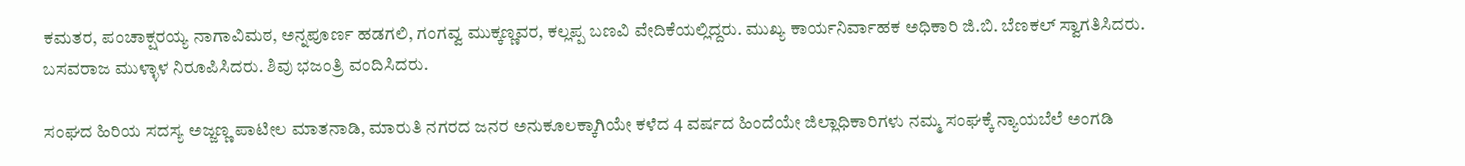ಕಮತರ, ಪಂಚಾಕ್ಷರಯ್ಯ ನಾಗಾವಿಮಠ, ಅನ್ನಪೂರ್ಣ ಹಡಗಲಿ, ಗಂಗವ್ವ ಮುಕ್ಕಣ್ಣವರ, ಕಲ್ಲಪ್ಪ ಬಣವಿ ವೇದಿಕೆಯಲ್ಲಿದ್ದರು. ಮುಖ್ಯ ಕಾರ್ಯನಿರ್ವಾಹಕ ಅಧಿಕಾರಿ ಜಿ.ಬಿ. ಬೆಣಕಲ್ ಸ್ವಾಗತಿಸಿದರು. ಬಸವರಾಜ ಮುಳ್ಳಾಳ ನಿರೂಪಿಸಿದರು. ಶಿವು ಭಜಂತ್ರಿ ವಂದಿಸಿದರು.

ಸಂಘದ ಹಿರಿಯ ಸದಸ್ಯ ಅಜ್ಜಣ್ಣ ಪಾಟೀಲ ಮಾತನಾಡಿ, ಮಾರುತಿ ನಗರದ ಜನರ ಅನುಕೂಲಕ್ಕಾಗಿಯೇ ಕಳೆದ 4 ವರ್ಷದ ಹಿಂದೆಯೇ ಜಿಲ್ಲಾಧಿಕಾರಿಗಳು ನಮ್ಮ ಸಂಘಕ್ಕೆ ನ್ಯಾಯಬೆಲೆ ಅಂಗಡಿ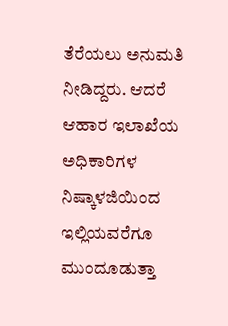ತೆರೆಯಲು ಅನುಮತಿ ನೀಡಿದ್ದರು. ಆದರೆ ಆಹಾರ ಇಲಾಖೆಯ ಅಧಿಕಾರಿಗಳ ನಿಷ್ಕಾಳಜಿಯಿಂದ ಇಲ್ಲಿಯವರೆಗೂ ಮುಂದೂಡುತ್ತಾ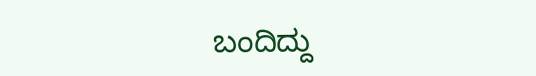ಬಂದಿದ್ದು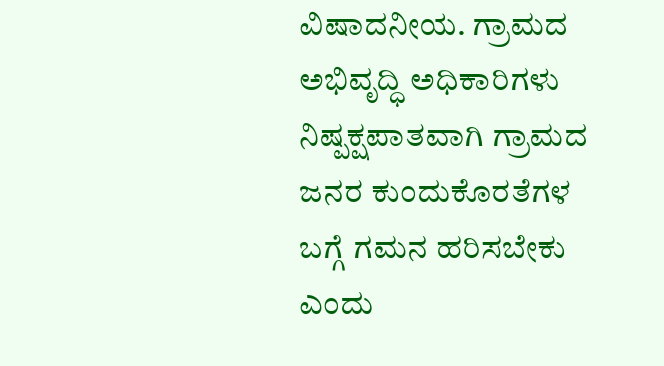ವಿಷಾದನೀಯ. ಗ್ರಾಮದ ಅಭಿವೃದ್ಧಿ ಅಧಿಕಾರಿಗಳು ನಿಷ್ಪಕ್ಷಪಾತವಾಗಿ ಗ್ರಾಮದ ಜನರ ಕುಂದುಕೊರತೆಗಳ ಬಗ್ಗೆ ಗಮನ ಹರಿಸಬೇಕು ಎಂದು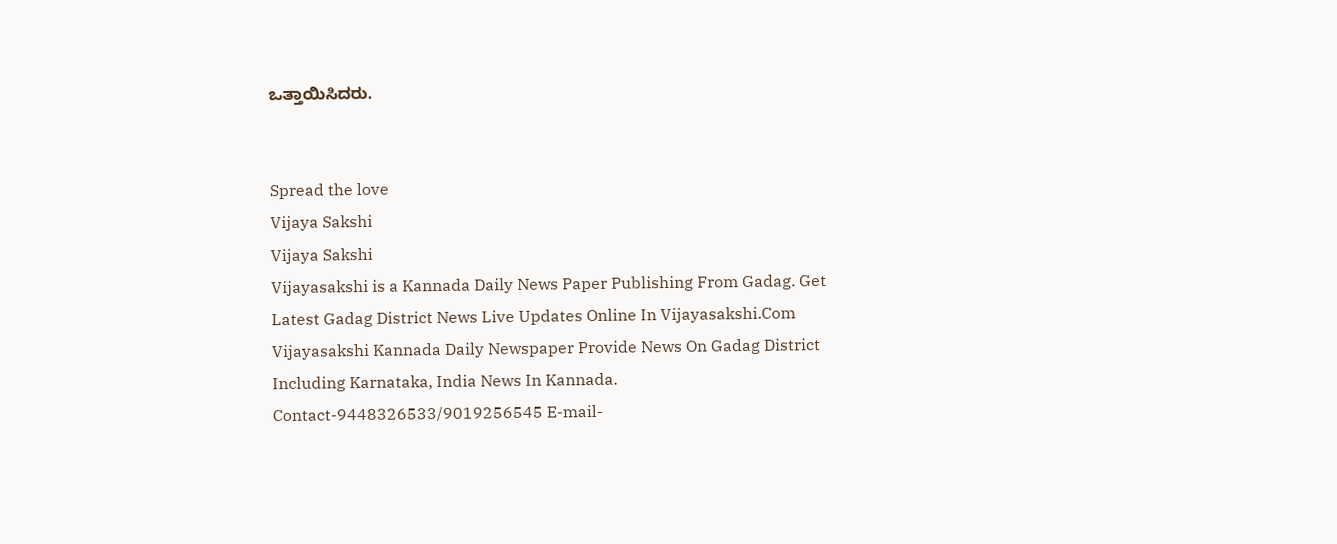ಒತ್ತಾಯಿಸಿದರು.


Spread the love
Vijaya Sakshi
Vijaya Sakshi
Vijayasakshi is a Kannada Daily News Paper Publishing From Gadag. Get Latest Gadag District News Live Updates Online In Vijayasakshi.Com Vijayasakshi Kannada Daily Newspaper Provide News On Gadag District Including Karnataka, India News In Kannada. Contact-9448326533/9019256545 E-mail-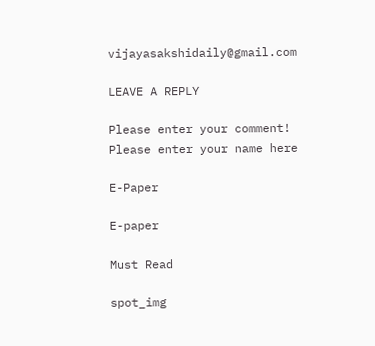vijayasakshidaily@gmail.com

LEAVE A REPLY

Please enter your comment!
Please enter your name here

E-Paper

E-paper

Must Read

spot_img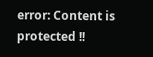error: Content is protected !!